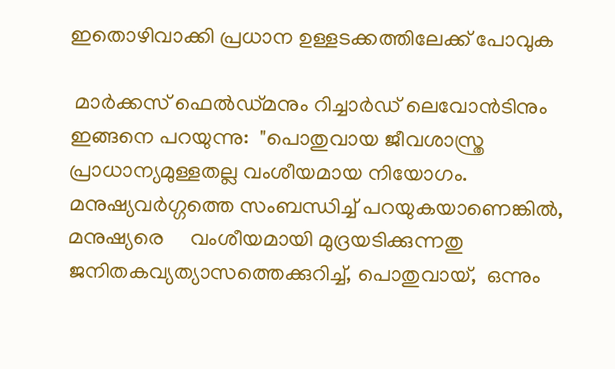ഇതൊഴിവാക്കി പ്രധാന ഉള്ളടക്കത്തിലേക്ക് പോവുക

 മാർക്കസ് ഫെൽഡ്മനും റിച്ചാർഡ് ലെവോൻടിനും ഇങ്ങനെ പറയുന്നു:  "പൊതുവായ ജീവശാസ്ത്ര പ്രാധാന്യമുള്ളതല്ല വംശീയമായ നിയോഗം. മനുഷ്യവർഗ്ഗത്തെ സംബന്ധിച്ച് പറയുകയാണെങ്കിൽ, മനുഷ്യരെ     വംശീയമായി മുദ്രയടിക്കുന്നതു ജനിതകവ്യത്യാസത്തെക്കുറിച്ച്, പൊതുവായ്,  ഒന്നും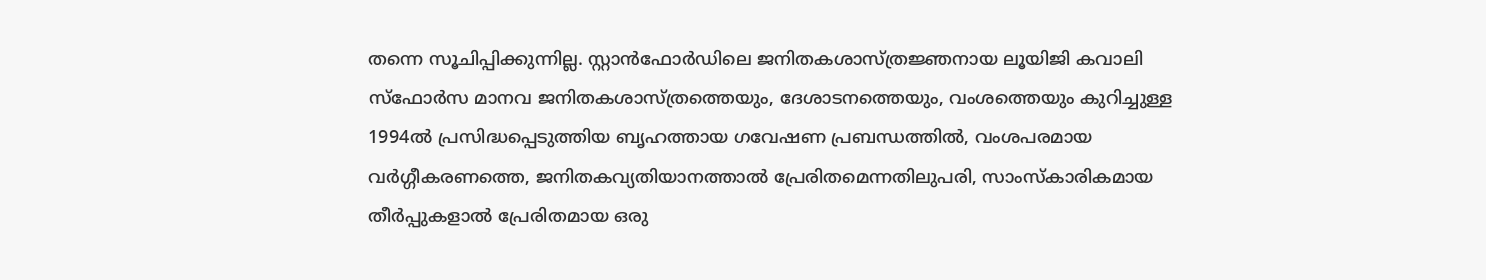തന്നെ സൂചിപ്പിക്കുന്നില്ല. സ്റ്റാൻഫോർഡിലെ ജനിതകശാസ്ത്രജ്ഞനായ ലൂയിജി കവാലി സ്ഫോർസ മാനവ ജനിതകശാസ്ത്രത്തെയും, ദേശാടനത്തെയും, വംശത്തെയും കുറിച്ചുള്ള 1994ൽ പ്രസിദ്ധപ്പെടുത്തിയ ബൃഹത്തായ ഗവേഷണ പ്രബന്ധത്തിൽ, വംശപരമായ വർഗ്ഗീകരണത്തെ, ജനിതകവ്യതിയാനത്താൽ പ്രേരിതമെന്നതിലുപരി, സാംസ്കാരികമായ തീർപ്പുകളാൽ പ്രേരിതമായ ഒരു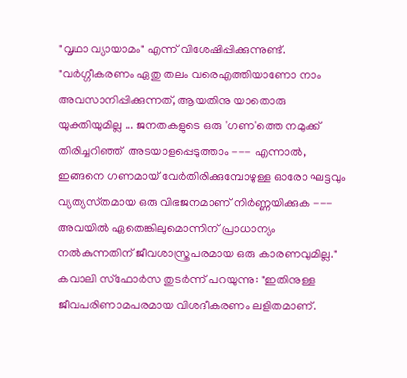"വൃഥാ വ്യായാമം" എന്ന് വിശേഷിപ്പിക്കുന്നുണ്ട്. "വർഗ്ഗീകരണം ഏതു തലം വരെഎത്തിയാണോ നാം അവസാനിപ്പിക്കുന്നത്, ആയതിനു യാതൊരു യുക്തിയുമില്ല ... ജനതകളുടെ ഒരു 'ഗണ'ത്തെ നമുക്ക് തിരിച്ചറിഞ്ഞ്  അടയാളപ്പെടുത്താം --- എന്നാൽ, ഇങ്ങനെ ഗണമായ് വേർതിരിക്കുമ്പോഴുള്ള ഓരോ ഘട്ടവും വ്യത്യസ്‍തമായ ഒരു വിഭജനമാണ് നിർണ്ണയിക്കുക --- അവയിൽ ഏതെങ്കിലുമൊന്നിന് പ്രാധാന്യം നൽകുന്നതിന് ജീവശാസ്ത്രപരമായ ഒരു കാരണവുമില്ല."  കവാലി സ്ഫോർസ തുടർന്ന് പറയുന്നു: "ഇതിനുള്ള ജീവപരിണാമപരമായ വിശദീകരണം ലളിതമാണ്.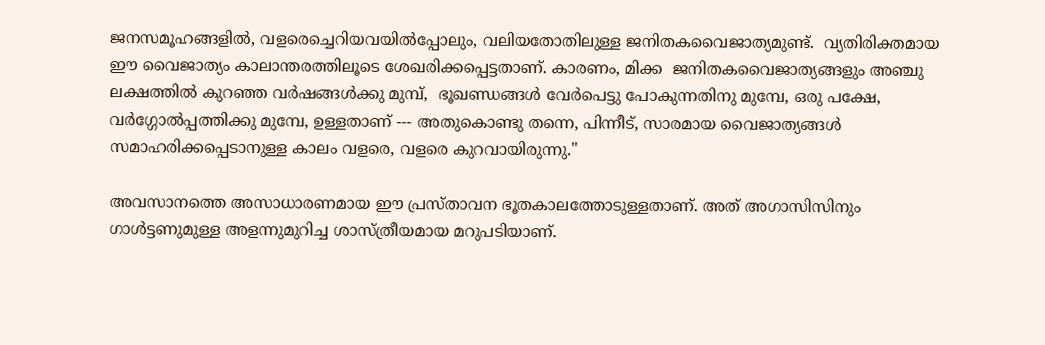ജനസമൂഹങ്ങളിൽ, വളരെച്ചെറിയവയിൽപ്പോലും, വലിയതോതിലുള്ള ജനിതകവൈജാത്യമുണ്ട്.  വ്യതിരിക്തമായ ഈ വൈജാത്യം കാലാന്തരത്തിലൂടെ ശേഖരിക്കപ്പെട്ടതാണ്. കാരണം, മിക്ക  ജനിതകവൈജാത്യങ്ങളും അഞ്ചു ലക്ഷത്തിൽ കുറഞ്ഞ വർഷങ്ങൾക്കു മുമ്പ്,  ഭൂഖണ്ഡങ്ങൾ വേർപെട്ടു പോകുന്നതിനു മുമ്പേ, ഒരു പക്ഷേ, വർഗ്ഗോൽപ്പത്തിക്കു മുമ്പേ, ഉള്ളതാണ് --- അതുകൊണ്ടു തന്നെ, പിന്നീട്, സാരമായ വൈജാത്യങ്ങൾ സമാഹരിക്കപ്പെടാനുള്ള കാലം വളരെ, വളരെ കുറവായിരുന്നു."

അവസാനത്തെ അസാധാരണമായ ഈ പ്രസ്താവന ഭൂതകാലത്തോടുള്ളതാണ്. അത് അഗാസിസിനും ഗാൾട്ടണുമുള്ള അളന്നുമുറിച്ച ശാസ്ത്രീയമായ മറുപടിയാണ്.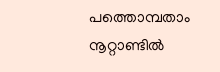പത്തൊമ്പതാം നൂറ്റാണ്ടിൽ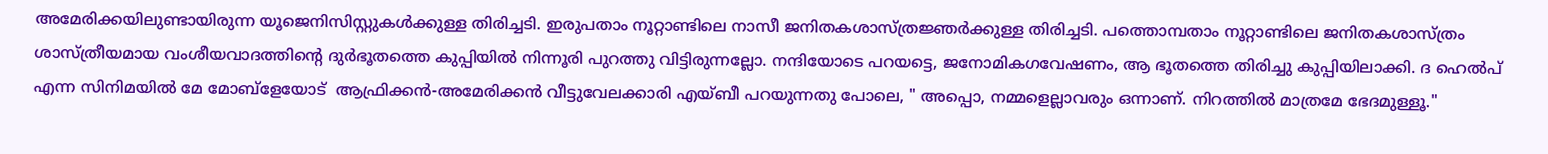അമേരിക്കയിലുണ്ടായിരുന്ന യൂജെനിസിസ്റ്റുകൾക്കുള്ള തിരിച്ചടി. ഇരുപതാം നൂറ്റാണ്ടിലെ നാസീ ജനിതകശാസ്ത്രജ്ഞർക്കുള്ള തിരിച്ചടി. പത്തൊമ്പതാം നൂറ്റാണ്ടിലെ ജനിതകശാസ്ത്രം  ശാസ്ത്രീയമായ വംശീയവാദത്തിൻ്റെ ദുർഭൂതത്തെ കുപ്പിയിൽ നിന്നൂരി പുറത്തു വിട്ടിരുന്നല്ലോ. നന്ദിയോടെ പറയട്ടെ, ജനോമികഗവേഷണം, ആ ഭൂതത്തെ തിരിച്ചു കുപ്പിയിലാക്കി. ദ ഹെൽപ് എന്ന സിനിമയിൽ മേ മോബ്‌ളേയോട്  ആഫ്രിക്കൻ-അമേരിക്കൻ വീട്ടുവേലക്കാരി എയ്‌ബീ പറയുന്നതു പോലെ, " അപ്പൊ, നമ്മളെല്ലാവരും ഒന്നാണ്. നിറത്തിൽ മാത്രമേ ഭേദമുള്ളൂ."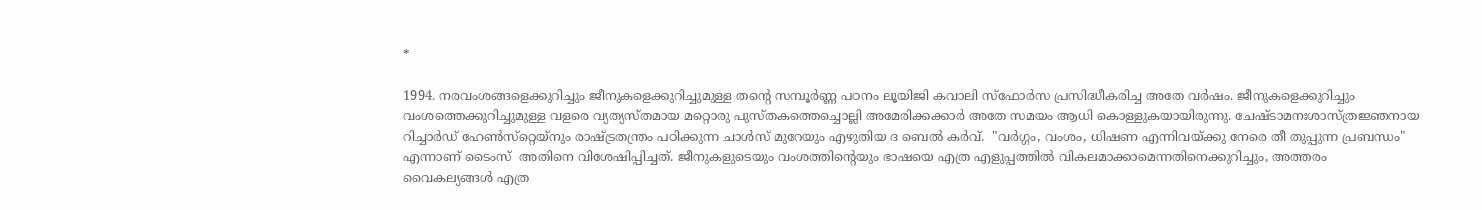*

1994. നരവംശങ്ങളെക്കുറിച്ചും ജീനുകളെക്കുറിച്ചുമുള്ള തൻ്റെ സമ്പൂർണ്ണ പഠനം ലൂയിജി കവാലി സ്‌ഫോർസ പ്രസിദ്ധീകരിച്ച അതേ വർഷം. ജീനുകളെക്കുറിച്ചും വംശത്തെക്കുറിച്ചുമുള്ള വളരെ വ്യത്യസ്തമായ മറ്റൊരു പുസ്തകത്തെച്ചൊല്ലി അമേരിക്കക്കാർ അതേ സമയം ആധി കൊള്ളുകയായിരുന്നു. ചേഷ്ടാമനഃശാസ്ത്രജ്ഞനായ റിച്ചാർഡ് ഹേൺസ്‌റ്റെയ്‌നും രാഷ്ട്രതന്ത്രം പഠിക്കുന്ന ചാൾസ് മുറേയും എഴുതിയ ദ ബെൽ കർവ്.  "വർഗ്ഗം, വംശം, ധിഷണ എന്നിവയ്ക്കു നേരെ തീ തുപ്പുന്ന പ്രബന്ധം" എന്നാണ് ടൈംസ്  അതിനെ വിശേഷിപ്പിച്ചത്. ജീനുകളുടെയും വംശത്തിൻ്റെയും ഭാഷയെ എത്ര എളുപ്പത്തിൽ വികലമാക്കാമെന്നതിനെക്കുറിച്ചും, അത്തരം വൈകല്യങ്ങൾ എത്ര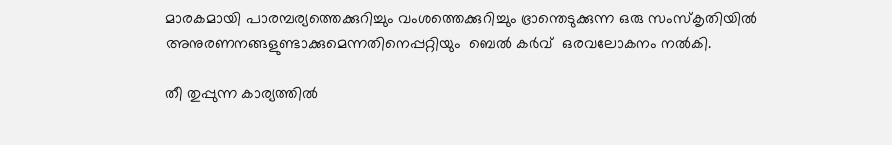മാരകമായി പാരമ്പര്യത്തെക്കുറിച്ചും വംശത്തെക്കുറിച്ചും ഭ്രാന്തെടുക്കുന്ന ഒരു സംസ്കൃതിയിൽ അനുരണനങ്ങളുണ്ടാക്കുമെന്നതിനെപ്പറ്റിയും  ബെൽ കർവ്  ഒരവലോകനം നൽകി.

തീ തുപ്പുന്ന കാര്യത്തിൽ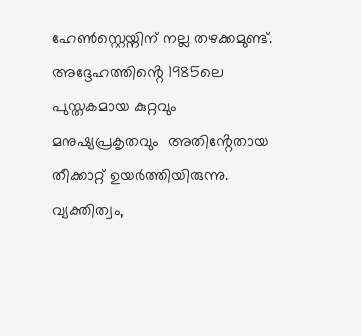ഹേൺസ്റ്റെയ്നിന് നല്ല തഴക്കമുണ്ട്. അദ്ദേഹത്തിൻ്റെ 1985ലെ പുസ്തകമായ കുറ്റവും മനുഷ്യപ്രകൃതവും  അതിൻ്റേതായ തീക്കാറ്റ് ഉയർത്തിയിരുന്നു. വ്യക്തിത്വം,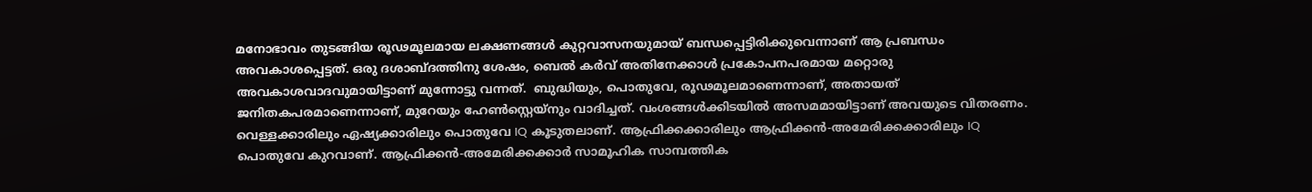മനോഭാവം തുടങ്ങിയ രൂഢമൂലമായ ലക്ഷണങ്ങൾ കുറ്റവാസനയുമായ് ബന്ധപ്പെട്ടിരിക്കുവെന്നാണ് ആ പ്രബന്ധം അവകാശപ്പെട്ടത്. ഒരു ദശാബ്ദത്തിനു ശേഷം, ബെൽ കർവ് അതിനേക്കാൾ പ്രകോപനപരമായ മറ്റൊരു അവകാശവാദവുമായിട്ടാണ് മുന്നോട്ടു വന്നത്.  ബുദ്ധിയും, പൊതുവേ, രൂഢമൂലമാണെന്നാണ്, അതായത് ജനിതകപരമാണെന്നാണ്, മുറേയും ഹേൺസ്റ്റെയ്‌നും വാദിച്ചത്. വംശങ്ങൾക്കിടയിൽ അസമമായിട്ടാണ് അവയുടെ വിതരണം. വെള്ളക്കാരിലും ഏഷ്യക്കാരിലും പൊതുവേ IQ കൂടുതലാണ്. ആഫ്രിക്കക്കാരിലും ആഫ്രിക്കൻ-അമേരിക്കക്കാരിലും IQ പൊതുവേ കുറവാണ്. ആഫ്രിക്കൻ-അമേരിക്കക്കാർ സാമൂഹിക സാമ്പത്തിക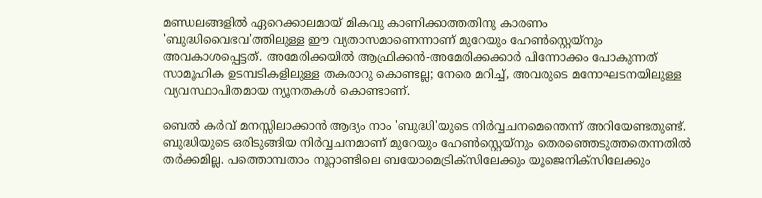മണ്ഡലങ്ങളിൽ ഏറെക്കാലമായ് മികവു കാണിക്കാത്തതിനു കാരണം 'ബുദ്ധിവൈഭവ'ത്തിലുള്ള ഈ വ്യതാസമാണെന്നാണ് മുറേയും ഹേൺസ്റ്റെയ്‌നും അവകാശപ്പെട്ടത്. അമേരിക്കയിൽ ആഫ്രിക്കൻ-അമേരിക്കക്കാർ പിന്നോക്കം പോകുന്നത് സാമൂഹിക ഉടമ്പടികളിലുള്ള തകരാറു കൊണ്ടല്ല; നേരെ മറിച്ച്, അവരുടെ മനോഘടനയിലുള്ള വ്യവസ്ഥാപിതമായ ന്യൂനതകൾ കൊണ്ടാണ്.

ബെൽ കർവ് മനസ്സിലാക്കാൻ ആദ്യം നാം 'ബുദ്ധി'യുടെ നിർവ്വചനമെന്തെന്ന് അറിയേണ്ടതുണ്ട്. ബുദ്ധിയുടെ ഒരിടുങ്ങിയ നിർവ്വചനമാണ് മുറേയും ഹേൺസ്റ്റെയ്‌നും തെരഞ്ഞെടുത്തതെന്നതിൽ തർക്കമില്ല. പത്തൊമ്പതാം നൂറ്റാണ്ടിലെ ബയോമെട്രിക്‌സിലേക്കും യൂജെനിക്സിലേക്കും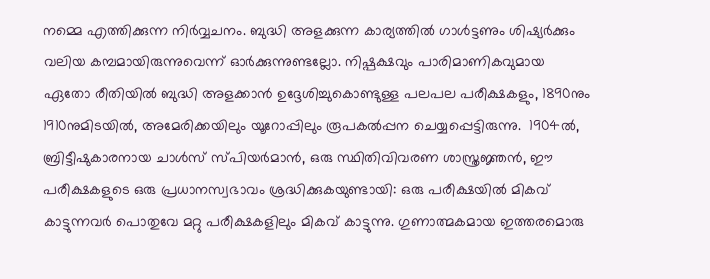നമ്മെ എത്തിക്കുന്ന നിർവ്വചനം. ബുദ്ധി അളക്കുന്ന കാര്യത്തിൽ ഗാൾട്ടണും ശിഷ്യർക്കും വലിയ കമ്പമായിരുന്നുവെന്ന് ഓർക്കുന്നുണ്ടല്ലോ. നിഷ്പക്ഷവും പാരിമാണികവുമായ ഏതോ രീതിയിൽ ബുദ്ധി അളക്കാൻ ഉദ്ദേശിച്ചുകൊണ്ടുള്ള പലപല പരീക്ഷകളും, 1890നും 1910നുമിടയിൽ, അമേരിക്കയിലും യൂറോപ്പിലും രൂപകൽപ്പന ചെയ്യപ്പെട്ടിരുന്നു.  1904ൽ, ബ്രിട്ടീഷുകാരനായ ചാൾസ് സ്‌പിയർമാൻ, ഒരു സ്ഥിതിവിവരണ ശാസ്ത്രജ്ഞൻ, ഈ പരീക്ഷകളുടെ ഒരു പ്രധാനസ്വഭാവം ശ്രദ്ധിക്കുകയുണ്ടായി: ഒരു പരീക്ഷയിൽ മികവ് കാട്ടുന്നവർ പൊതുവേ മറ്റു പരീക്ഷകളിലും മികവ് കാട്ടുന്നു. ഗുണാത്മകമായ ഇത്തരമൊരു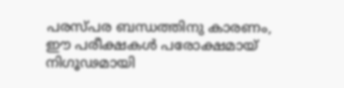പരസ്പര ബന്ധത്തിനു കാരണം, ഈ പരീക്ഷകൾ പരോക്ഷമായ് നിഗൂഢമായി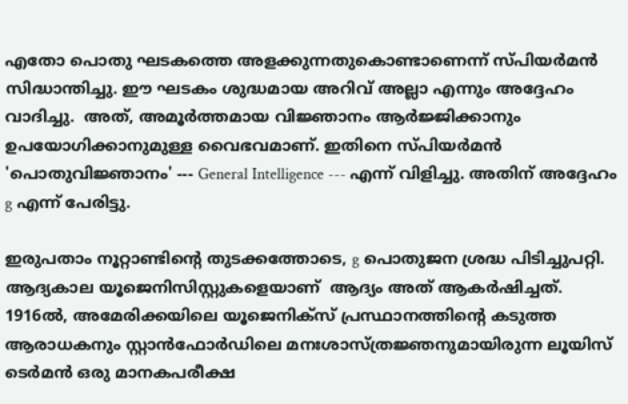എതോ പൊതു ഘടകത്തെ അളക്കുന്നതുകൊണ്ടാണെന്ന് സ്‌പിയർമൻ സിദ്ധാന്തിച്ചു. ഈ ഘടകം ശുദ്ധമായ അറിവ് അല്ലാ എന്നും അദ്ദേഹം വാദിച്ചു.  അത്, അമൂർത്തമായ വിജ്ഞാനം ആർജ്ജിക്കാനും ഉപയോഗിക്കാനുമുള്ള വൈഭവമാണ്. ഇതിനെ സ്പിയർമൻ 'പൊതുവിജ്ഞാനം' --- General Intelligence --- എന്ന് വിളിച്ചു. അതിന് അദ്ദേഹം g എന്ന് പേരിട്ടു.

ഇരുപതാം നൂറ്റാണ്ടിൻ്റെ തുടക്കത്തോടെ, g പൊതുജന ശ്രദ്ധ പിടിച്ചുപറ്റി. ആദ്യകാല യൂജെനിസിസ്റ്റുകളെയാണ്  ആദ്യം അത് ആകർഷിച്ചത്. 1916ൽ, അമേരിക്കയിലെ യൂജെനിക്സ് പ്രസ്ഥാനത്തിൻ്റെ കടുത്ത ആരാധകനും സ്റ്റാൻഫോർഡിലെ മനഃശാസ്ത്രജ്ഞനുമായിരുന്ന ലൂയിസ് ടെർമൻ ഒരു മാനകപരീക്ഷ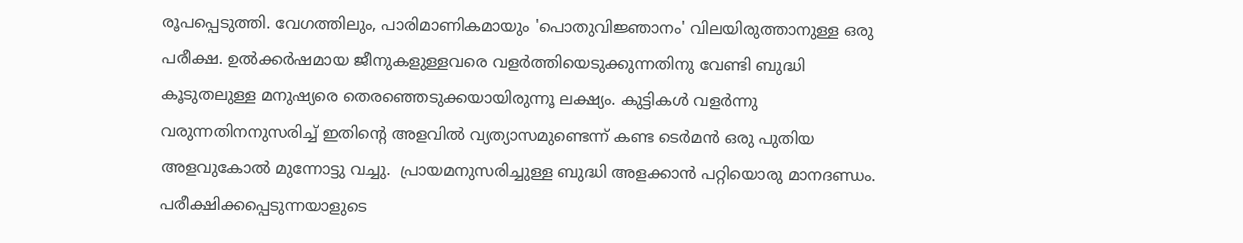രൂപപ്പെടുത്തി. വേഗത്തിലും, പാരിമാണികമായും 'പൊതുവിജ്ഞാനം' വിലയിരുത്താനുള്ള ഒരു പരീക്ഷ. ഉൽക്കർഷമായ ജീനുകളുള്ളവരെ വളർത്തിയെടുക്കുന്നതിനു വേണ്ടി ബുദ്ധി കൂടുതലുള്ള മനുഷ്യരെ തെരഞ്ഞെടുക്കയായിരുന്നൂ ലക്ഷ്യം. കുട്ടികൾ വളർന്നു വരുന്നതിനനുസരിച്ച് ഇതിൻ്റെ അളവിൽ വ്യത്യാസമുണ്ടെന്ന് കണ്ട ടെർമൻ ഒരു പുതിയ അളവുകോൽ മുന്നോട്ടു വച്ചു.  പ്രായമനുസരിച്ചുള്ള ബുദ്ധി അളക്കാൻ പറ്റിയൊരു മാനദണ്ഡം. പരീക്ഷിക്കപ്പെടുന്നയാളുടെ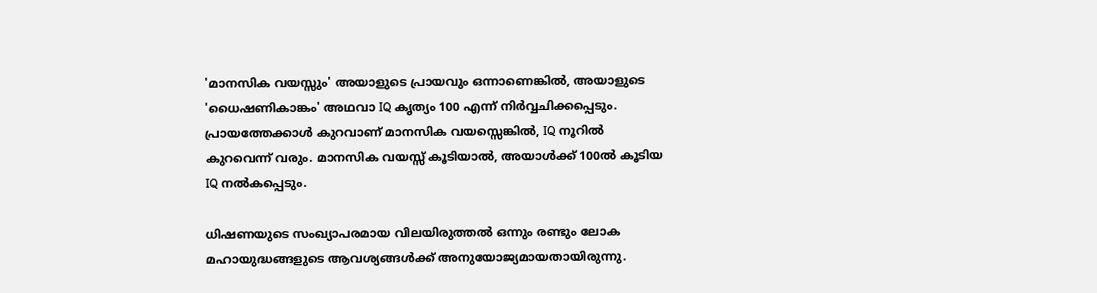'മാനസിക വയസ്സും' അയാളുടെ പ്രായവും ഒന്നാണെങ്കിൽ, അയാളുടെ 'ധൈഷണികാങ്കം' അഥവാ IQ കൃത്യം 100 എന്ന് നിർവ്വചിക്കപ്പെടും. പ്രായത്തേക്കാൾ കുറവാണ് മാനസിക വയസ്സെങ്കിൽ, IQ നൂറിൽ കുറവെന്ന് വരും. മാനസിക വയസ്സ് കൂടിയാൽ, അയാൾക്ക് 100ൽ കൂടിയ IQ നൽകപ്പെടും.

ധിഷണയുടെ സംഖ്യാപരമായ വിലയിരുത്തൽ ഒന്നും രണ്ടും ലോക മഹായുദ്ധങ്ങളുടെ ആവശ്യങ്ങൾക്ക് അനുയോജ്യമായതായിരുന്നു.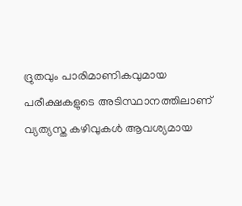ദ്രുതവും പാരിമാണികവുമായ പരീക്ഷകളുടെ അടിസ്ഥാനത്തിലാണ് വ്യത്യസ്ത കഴിവുകൾ ആവശ്യമായ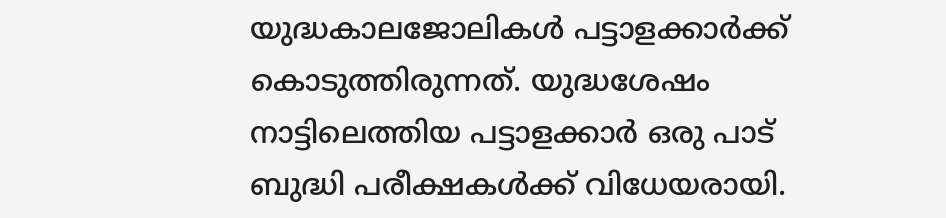യുദ്ധകാലജോലികൾ പട്ടാളക്കാർക്ക് കൊടുത്തിരുന്നത്. യുദ്ധശേഷം നാട്ടിലെത്തിയ പട്ടാളക്കാർ ഒരു പാട് ബുദ്ധി പരീക്ഷകൾക്ക് വിധേയരായി.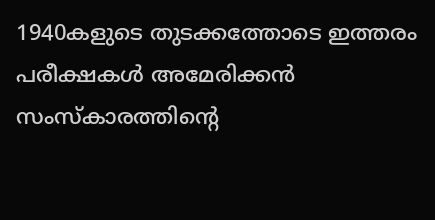1940കളുടെ തുടക്കത്തോടെ ഇത്തരം പരീക്ഷകൾ അമേരിക്കൻ സംസ്കാരത്തിൻ്റെ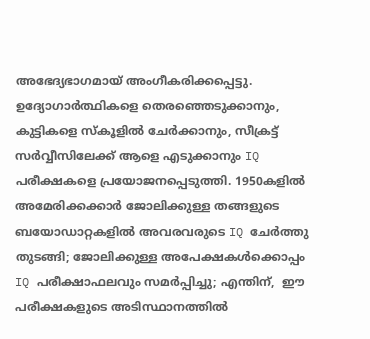അഭേദ്യഭാഗമായ് അംഗീകരിക്കപ്പെട്ടു. ഉദ്യോഗാർത്ഥികളെ തെരഞ്ഞെടുക്കാനും, കുട്ടികളെ സ്‌കൂളിൽ ചേർക്കാനും, സീക്രട്ട് സർവ്വീസിലേക്ക് ആളെ എടുക്കാനും IQ പരീക്ഷകളെ പ്രയോജനപ്പെടുത്തി. 1950കളിൽ അമേരിക്കക്കാർ ജോലിക്കുള്ള തങ്ങളുടെ ബയോഡാറ്റകളിൽ അവരവരുടെ IQ ചേർത്തു തുടങ്ങി; ജോലിക്കുള്ള അപേക്ഷകൾക്കൊപ്പം IQ പരീക്ഷാഫലവും സമർപ്പിച്ചു; എന്തിന്,  ഈ പരീക്ഷകളുടെ അടിസ്ഥാനത്തിൽ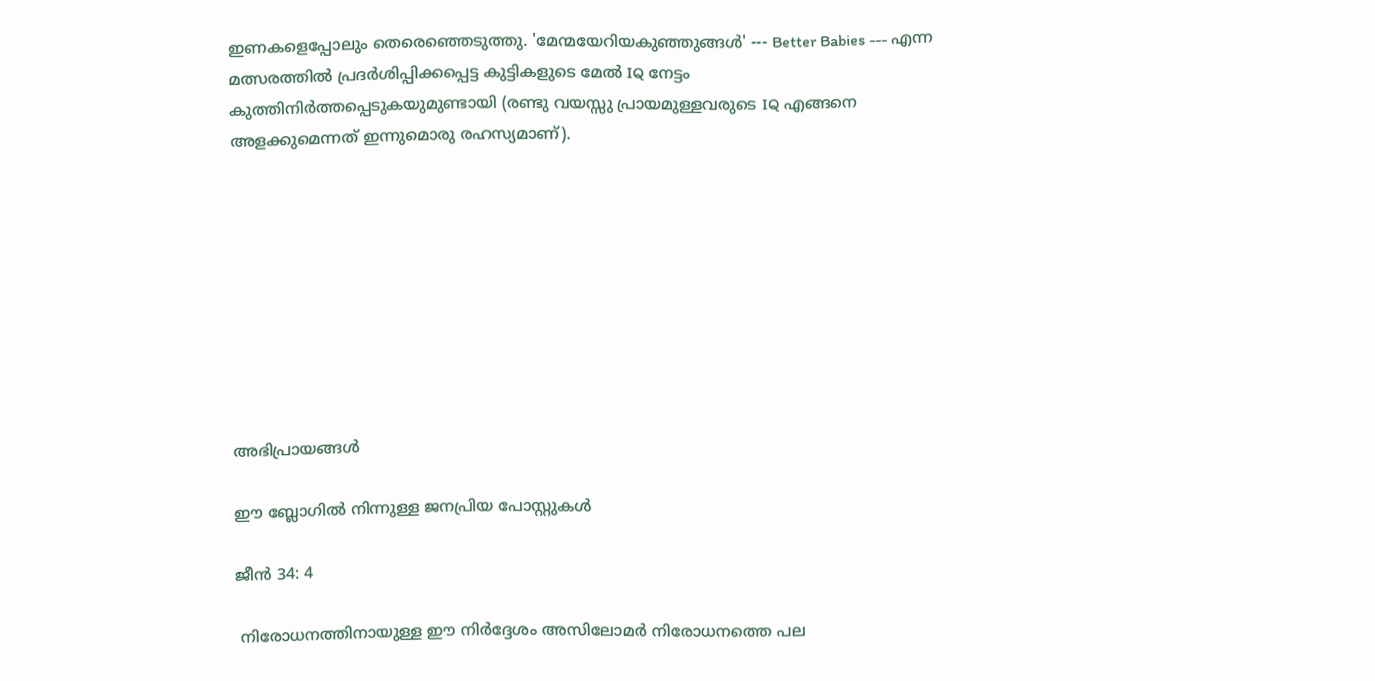ഇണകളെപ്പോലും തെരെഞ്ഞെടുത്തു. 'മേന്മയേറിയകുഞ്ഞുങ്ങൾ' --- Better Babies --- എന്ന മത്സരത്തിൽ പ്രദർശിപ്പിക്കപ്പെട്ട കുട്ടികളുടെ മേൽ IQ നേട്ടം കുത്തിനിർത്തപ്പെടുകയുമുണ്ടായി (രണ്ടു വയസ്സു പ്രായമുള്ളവരുടെ IQ എങ്ങനെ അളക്കുമെന്നത് ഇന്നുമൊരു രഹസ്യമാണ്).









അഭിപ്രായങ്ങള്‍

ഈ ബ്ലോഗിൽ നിന്നുള്ള ജനപ്രിയ പോസ്റ്റുകള്‍‌

ജീൻ 34: 4

 നിരോധനത്തിനായുള്ള ഈ നിർദ്ദേശം അസിലോമർ നിരോധനത്തെ പല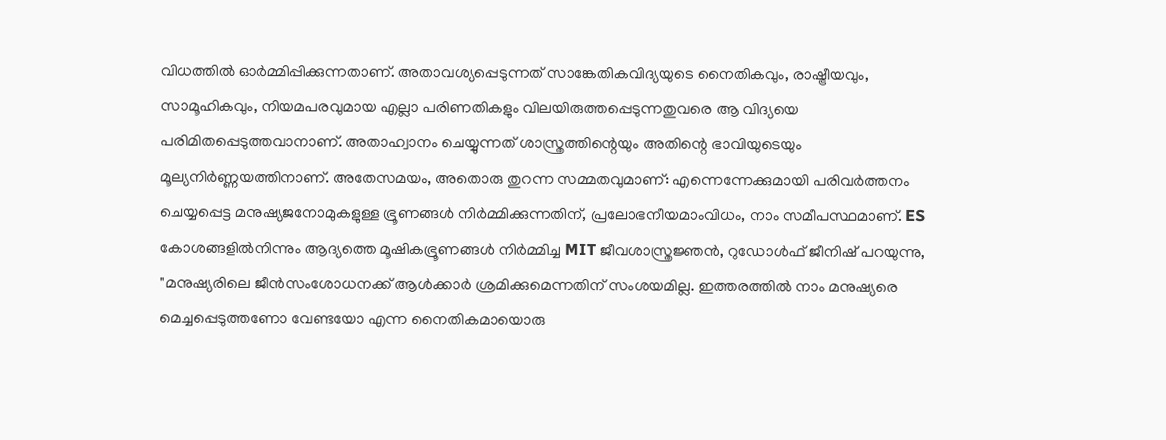വിധത്തിൽ ഓർമ്മിപ്പിക്കുന്നതാണ്. അതാവശ്യപ്പെടുന്നത് സാങ്കേതികവിദ്യയുടെ നൈതികവും, രാഷ്ട്രീയവും, സാമൂഹികവും, നിയമപരവുമായ എല്ലാ പരിണതികളും വിലയിരുത്തപ്പെടുന്നതുവരെ ആ വിദ്യയെ പരിമിതപ്പെടുത്തവാനാണ്. അതാഹ്വാനം ചെയ്യുന്നത് ശാസ്ത്രത്തിന്റെയും അതിന്റെ ഭാവിയുടെയും മൂല്യനിർണ്ണയത്തിനാണ്. അതേസമയം, അതൊരു തുറന്ന സമ്മതവുമാണ്: എന്നെന്നേക്കുമായി പരിവർത്തനം ചെയ്യപ്പെട്ട മനുഷ്യജനോമുകളുള്ള ഭ്രൂണങ്ങൾ നിർമ്മിക്കുന്നതിന്, പ്രലോഭനീയമാംവിധം, നാം സമീപസ്ഥമാണ്. ES കോശങ്ങളിൽനിന്നും ആദ്യത്തെ മൂഷികഭ്രൂണങ്ങൾ നിർമ്മിച്ച MIT ജീവശാസ്ത്രജ്ഞൻ, റുഡോൾഫ് ജീനിഷ്‌ പറയുന്നു, "മനുഷ്യരിലെ ജീൻസംശോധനക്ക് ആൾക്കാർ ശ്രമിക്കുമെന്നതിന് സംശയമില്ല. ഇത്തരത്തിൽ നാം മനുഷ്യരെ മെച്ചപ്പെടുത്തണോ വേണ്ടയോ എന്ന നൈതികമായൊരു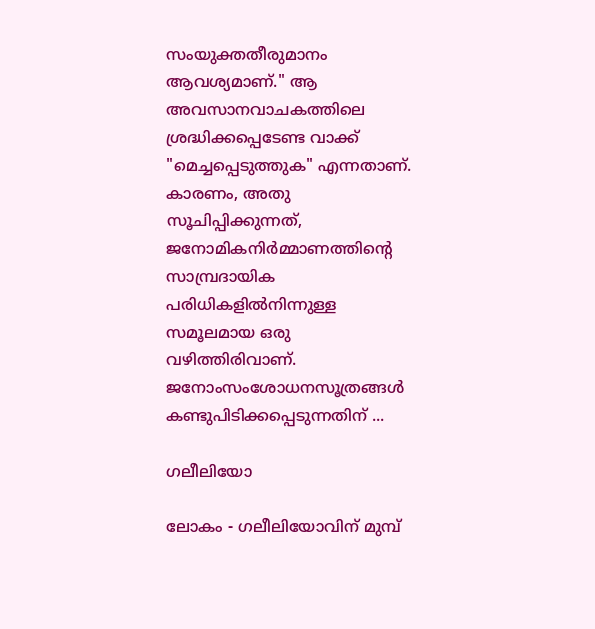സംയുക്തതീരുമാനം ആവശ്യമാണ്." ആ അവസാനവാചകത്തിലെ ശ്രദ്ധിക്കപ്പെടേണ്ട വാക്ക് "മെച്ചപ്പെടുത്തുക" എന്നതാണ്. കാരണം, അതു സൂചിപ്പിക്കുന്നത്, ജനോമികനിർമ്മാണത്തിന്റെ സാമ്പ്രദായിക പരിധികളിൽനിന്നുള്ള സമൂലമായ ഒരു വഴിത്തിരിവാണ്. ജനോംസംശോധനസൂത്രങ്ങൾ കണ്ടുപിടിക്കപ്പെടുന്നതിന് ...

ഗലീലിയോ

ലോകം - ഗലീലിയോവിന് മുമ്പ്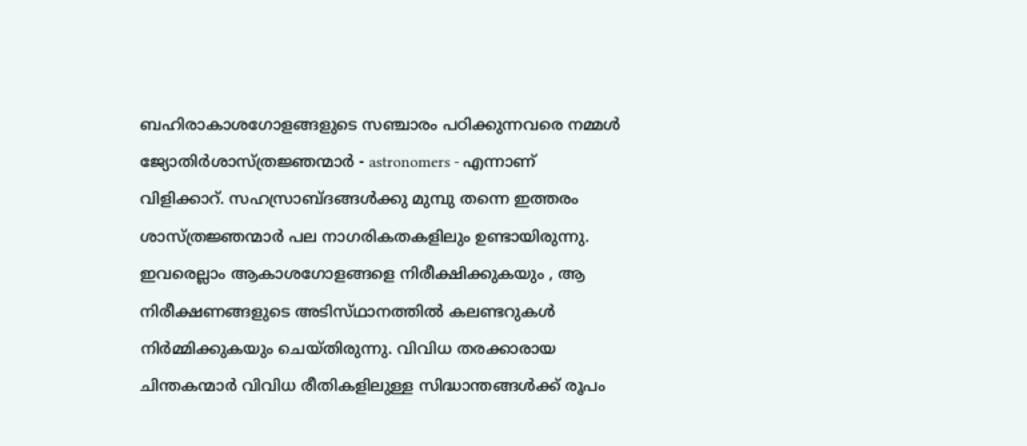ബഹിരാകാശഗോളങ്ങളുടെ സഞ്ചാരം പഠിക്കുന്നവരെ നമ്മൾ ജ്യോതിർശാസ്ത്രജ്ഞന്മാർ - astronomers - എന്നാണ് വിളിക്കാറ്. സഹസ്രാബ്ദങ്ങൾക്കു മുമ്പു തന്നെ ഇത്തരം ശാസ്ത്രജ്ഞന്മാർ പല നാഗരികതകളിലും ഉണ്ടായിരുന്നു. ഇവരെല്ലാം ആകാശഗോളങ്ങളെ നിരീക്ഷിക്കുകയും , ആ നിരീക്ഷണങ്ങളുടെ അടിസ്‌ഥാനത്തിൽ കലണ്ടറുകൾ നിർമ്മിക്കുകയും ചെയ്തിരുന്നു. വിവിധ തരക്കാരായ ചിന്തകന്മാർ വിവിധ രീതികളിലുള്ള സിദ്ധാന്തങ്ങൾക്ക് രൂപം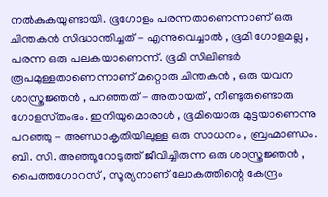നൽകുകയുണ്ടായി. ഭൂഗോളം പരന്നതാണെന്നാണ് ഒരു ചിന്തകൻ സിദ്ധാന്തിച്ചത് - എന്നുവെച്ചാൽ , ഭൂമി ഗോളമല്ല , പരന്ന ഒരു പലകയാണെന്ന്. ഭൂമി സിലിണ്ടർ രൂപമുള്ളതാണെന്നാണ് മറ്റൊരു ചിന്തകൻ , ഒരു യവന ശാസ്ത്രജ്ഞൻ , പറഞ്ഞത് - അതായത് , നീണ്ടുരുണ്ടൊരു ഗോളസ്‌തംഭം. ഇനിയുമൊരാൾ , ഭൂമിയൊരു മുട്ടയാണെന്നു പറഞ്ഞു - അണ്ഡാകൃതിയിലുള്ള ഒരു സാധനം , ബ്രഹ്മാണ്ഡം. ബി. സി. അഞ്ഞൂറോടുത്ത് ജീവിച്ചിരുന്ന ഒരു ശാസ്ത്രജ്ഞൻ ,  പൈത്തഗോറസ് , സൂര്യനാണ് ലോകത്തിന്റെ കേന്ദ്രം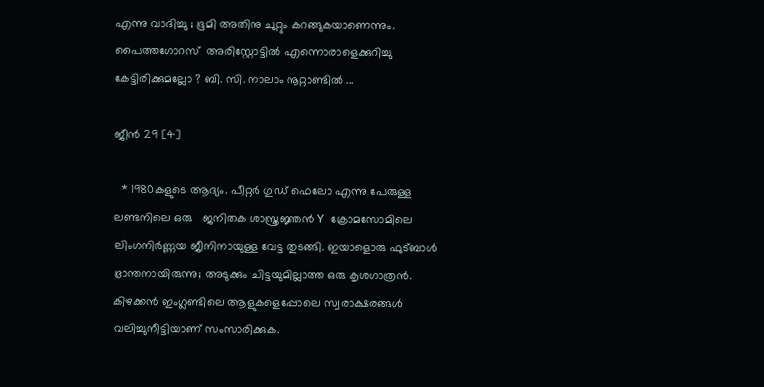എന്നു വാദിച്ചു ; ഭൂമി അതിനു ചുറ്റും കറങ്ങുകയാണെന്നും.   പൈത്തഗോറസ്  അരിസ്റ്റോട്ടിൽ എന്നൊരാളെക്കുറിച്ചു കേട്ടിരിക്കുമല്ലോ ? ബി. സി. നാലാം നൂറ്റാണ്ടിൽ ...

ജീൻ 29 [4]

  * 1980കളുടെ ആദ്യം. പീറ്റർ ഗുഡ് ഫെലോ എന്നു പേരുള്ള ലണ്ടനിലെ ഒരു   ജനിതക ശാസ്ത്രജ്ഞൻ Y ക്രോമസോമിലെ ലിംഗനിർണ്ണയ ജീനിനായുള്ള വേട്ട തുടങ്ങി. ഇയാളൊരു ഫുട്ബാൾ ഭ്രാന്തനായിരുന്നു; അടുക്കും ചിട്ടയുമില്ലാത്ത ഒരു കൃശഗാത്രൻ. കിഴക്കൻ ഇംഗ്ലണ്ടിലെ ആളുകളെപ്പോലെ സ്വരാക്ഷരങ്ങൾ വലിച്ചുനീട്ടിയാണ് സംസാരിക്കുക.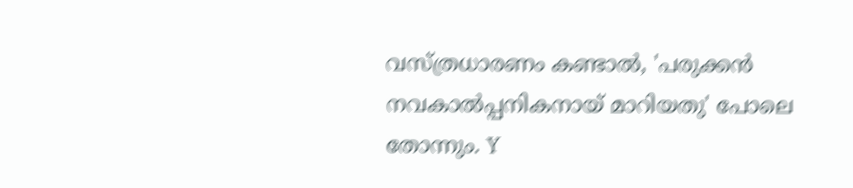വസ്ത്രധാരണം കണ്ടാൽ, 'പരുക്കൻ നവകാൽപ്പനികനായ് മാറിയതു' പോലെ തോന്നും. Y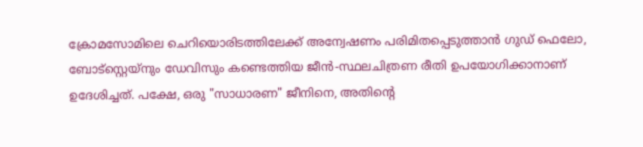ക്രോമസോമിലെ ചെറിയൊരിടത്തിലേക്ക് അന്വേഷണം പരിമിതപ്പെടുത്താൻ ഗുഡ് ഫെലോ, ബോട്സ്റ്റെയ്‌നും ഡേവിസും കണ്ടെത്തിയ ജീൻ-സ്ഥലചിത്രണ രീതി ഉപയോഗിക്കാനാണ് ഉദേശിച്ചത്. പക്ഷേ, ഒരു "സാധാരണ" ജീനിനെ, അതിൻ്റെ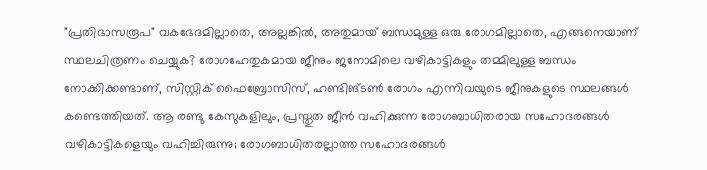"പ്രതിഭാസരൂപ" വകഭേദമില്ലാതെ, അല്ലങ്കിൽ, അതുമായ് ബന്ധമുള്ള ഒരു രോഗമില്ലാതെ, എങ്ങനെയാണ് സ്ഥലചിത്രണം ചെയ്യുക? രോഗഹേതുകമായ ജീനും ജനോമിലെ വഴികാട്ടികളും തമ്മിലുള്ള ബന്ധം നോക്കിക്കണ്ടാണ്, സിസ്റ്റിക് ഫൈബ്രോസിസ്, ഹണ്ടിങ്ടൺ രോഗം എന്നിവയുടെ ജീനുകളുടെ സ്ഥലങ്ങൾ കണ്ടെത്തിയത്. ആ രണ്ടു കേസുകളിലും, പ്രസ്തുത ജീൻ വഹിക്കുന്ന രോഗബാധിതരായ സഹോദരങ്ങൾ വഴികാട്ടികളെയും വഹിച്ചിരുന്നു; രോഗബാധിതരല്ലാത്ത സഹോദരങ്ങൾ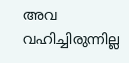അവ വഹിച്ചിരുന്നില്ല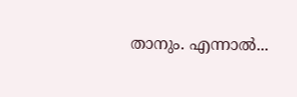താനും. എന്നാൽ...